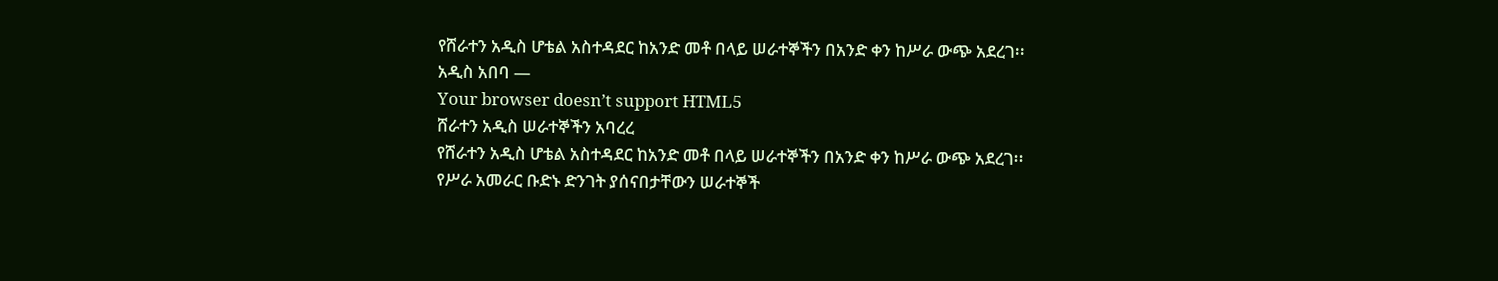የሸራተን አዲስ ሆቴል አስተዳደር ከአንድ መቶ በላይ ሠራተኞችን በአንድ ቀን ከሥራ ውጭ አደረገ፡፡
አዲስ አበባ —
Your browser doesn’t support HTML5
ሸራተን አዲስ ሠራተኞችን አባረረ
የሸራተን አዲስ ሆቴል አስተዳደር ከአንድ መቶ በላይ ሠራተኞችን በአንድ ቀን ከሥራ ውጭ አደረገ፡፡
የሥራ አመራር ቡድኑ ድንገት ያሰናበታቸውን ሠራተኞች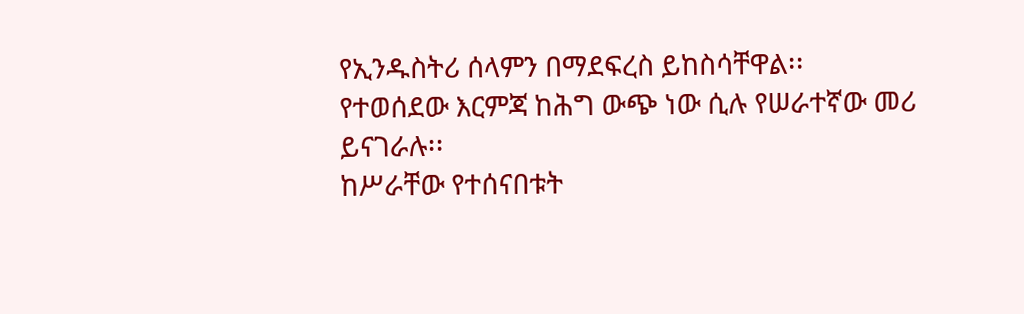የኢንዱስትሪ ሰላምን በማደፍረስ ይከስሳቸዋል፡፡
የተወሰደው እርምጃ ከሕግ ውጭ ነው ሲሉ የሠራተኛው መሪ ይናገራሉ፡፡
ከሥራቸው የተሰናበቱት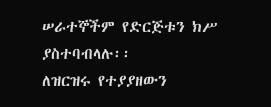ሠራተኞችም የድርጅቱን ክሥ ያስተባብላሉ፡፡
ለዝርዝሩ የተያያዘውን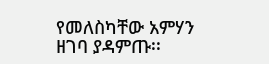የመለስካቸው አምሃን ዘገባ ያዳምጡ፡፡